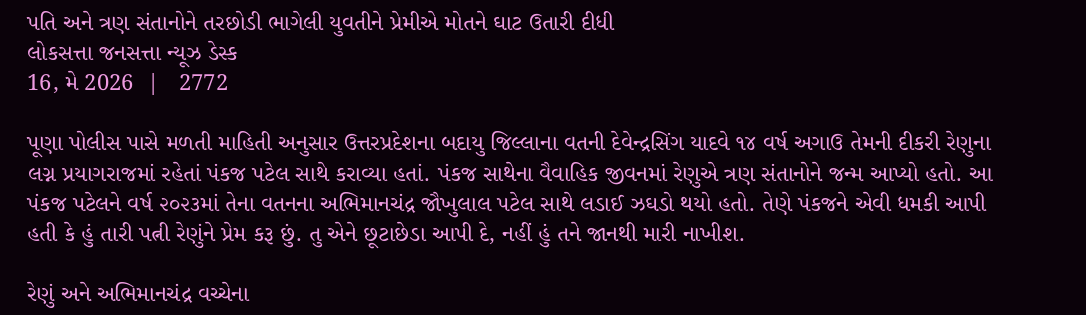પતિ અને ત્રણ સંતાનોને તરછોડી ભાગેલી યુવતીને પ્રેમીએ મોતને ઘાટ ઉતારી દીધી
લોકસત્તા જનસત્તા ન્યૂઝ ડેસ્ક
16, મે 2026  |   2772

પૂણા પોલીસ પાસે મળતી માહિતી અનુસાર ઉત્તરપ્રદેશના બદાયુ જિલ્લાના વતની દેવેન્દ્રસિંગ યાદવે ૧૪ વર્ષ અગાઉ તેમની દીકરી રેણુના લગ્ન પ્રયાગરાજમાં રહેતાં પંકજ પટેલ સાથે કરાવ્યા હતાં. પંકજ સાથેના વૈવાહિક જીવનમાં રેણુએ ત્રણ સંતાનોને જન્મ આપ્યો હતો. આ પંકજ પટેલને વર્ષ ૨૦૨૩માં તેના વતનના અભિમાનચંદ્ર જૌખુલાલ પટેલ સાથે લડાઈ ઝઘડો થયો હતો. તેણે પંકજને એવી ધમકી આપી હતી કે હું તારી પત્ની રેણુંને પ્રેમ કરૂ છું. તુ એને છૂટાછેડા આપી દે, નહીં હું તને જાનથી મારી નાખીશ.

રેણું અને અભિમાનચંદ્ર વચ્ચેના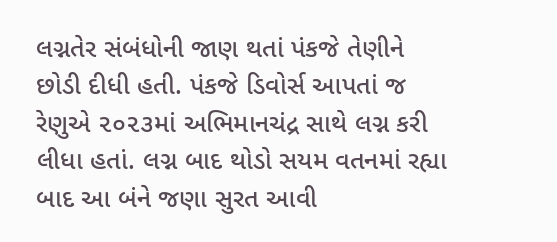લગ્નતેર સંબંધોની જાણ થતાં પંકજે તેણીને છોડી દીધી હતી. પંકજે ડિવોર્સ આપતાં જ રેણુએ ૨૦૨૩માં અભિમાનચંદ્ર સાથે લગ્ન કરી લીધા હતાં. લગ્ન બાદ થોડો સયમ વતનમાં રહ્યા બાદ આ બંને જણા સુરત આવી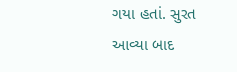ગયા હતાં. સુરત આવ્યા બાદ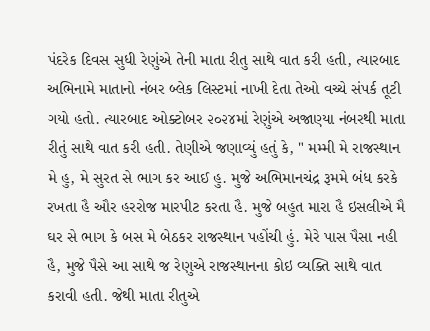પંદરેક દિવસ સુધી રેણુંએ તેની માતા રીતુ સાથે વાત કરી હતી, ત્યારબાદ અભિનામે માતાનો નંબર બ્લેક લિસ્ટમાં નાખી દેતા તેઓ વચ્ચે સંપર્ક તૂટી ગયો હતો. ત્યારબાદ ઓક્ટોબર ૨૦૨૪માં રેણુંએ અજાણ્યા નંબરથી માતા રીતું સાથે વાત કરી હતી. તેણીએ જણાવ્યું હતું કે, " મમ્મી મે રાજસ્થાન મે હુ, મે સુરત સે ભાગ કર આઈ હુ. મુજે અભિમાનચંદ્ર રૂમમે બંધ કરકે રખતા હૈ ઔર હરરોજ મારપીટ કરતા હૈ. મુજે બહુત મારા હૈ ઇસલીએ મૈ ઘર સે ભાગ કે બસ મે બેઠકર રાજસ્થાન પહોંચી હું. મેરે પાસ પૈસા નહી હૈ, મુજે પૈસે આ સાથે જ રેણુએ રાજસ્થાનના કોઇ વ્યક્તિ સાથે વાત કરાવી હતી. જેથી માતા રીતુએ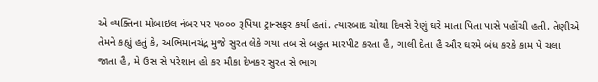એ વ્યક્તિના મોબાઇલ નંબર પર ૫૦૦૦ રૂપિયા ટ્રાન્સફર કર્યા હતાં. ત્યારબાદ ચોથા દિવસે રેણું ઘરે માતા પિતા પાસે પહોંચી હતી. તેણીએ તેમને કહ્યું હતું કે, અભિમાનચંદ્ર મુજે સુરત લેકે ગયા તબ સે બહુત મારપીટ કરતા હૈ, ગાલી દેતા હૈ ઔર ઘરમે બંધ કરકે કામ પે ચલા જાતા હૈ, મે ઉસ સે પરેશાન હો કર મૌકા દેખકર સુરત સે ભાગ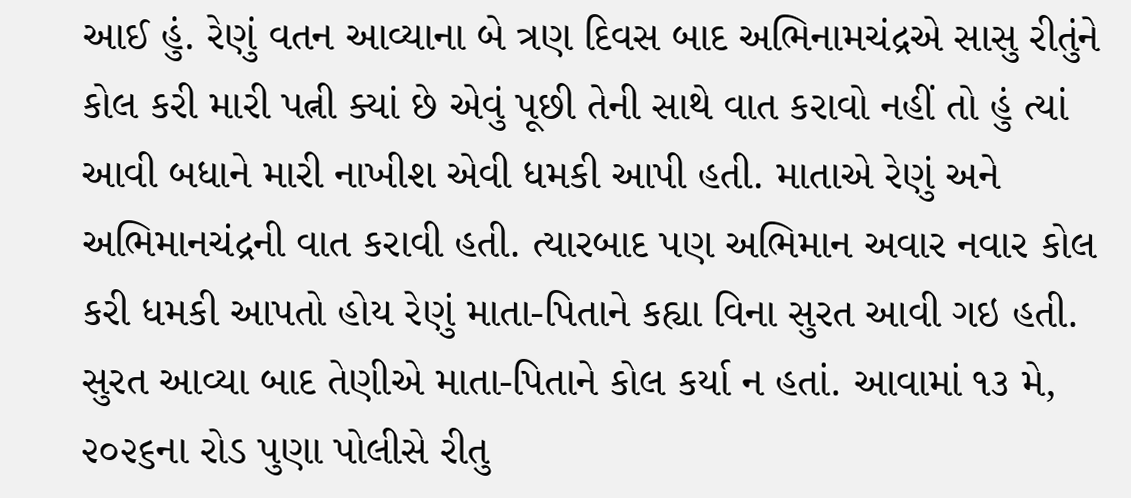આઈ હું. રેણું વતન આવ્યાના બે ત્રણ દિવસ બાદ અભિનામચંદ્રએ સાસુ રીતુંને કોલ કરી મારી પત્ની ક્યાં છે એવું પૂછી તેની સાથે વાત કરાવો નહીં તો હું ત્યાં આવી બધાને મારી નાખીશ એવી ધમકી આપી હતી. માતાએ રેણું અને અભિમાનચંદ્રની વાત કરાવી હતી. ત્યારબાદ પણ અભિમાન અવાર નવાર કોલ કરી ધમકી આપતો હોય રેણું માતા-પિતાને કહ્યા વિના સુરત આવી ગઇ હતી. સુરત આવ્યા બાદ તેણીએ માતા-પિતાને કોલ કર્યા ન હતાં. આવામાં ૧૩ મે, ૨૦૨૬ના રોડ પુણા પોલીસે રીતુ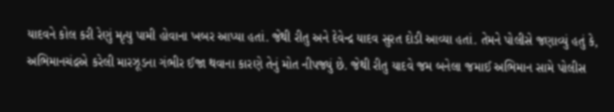યાદવને કોલ કરી રેણું મૃત્યુ પામી હોવાના ખબર આપ્યા હતાં. જેથી રીતુ અને દેવેન્દ્ર યાદવ સુરત દોડી આવ્યા હતાં. તેમને પોલીસે જણાવ્યું હતું કે, અભિમાનચંદ્રએ કરેલી મારઝૂડના ગંભીર ઈજા થવાના કારણે તેનું મોત નીપજ્યું છે. જેથી રીતુ યાદવે જમ બનેલા જમાઈ અભિમાન સામે પોલીસ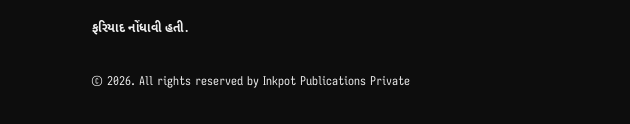ફરિયાદ નોંધાવી હતી.

© 2026. All rights reserved by Inkpot Publications Private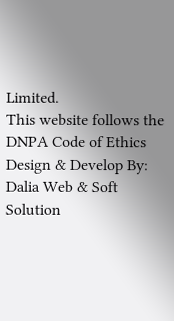Limited.
This website follows the DNPA Code of Ethics
Design & Develop By:
Dalia Web & Soft Solution